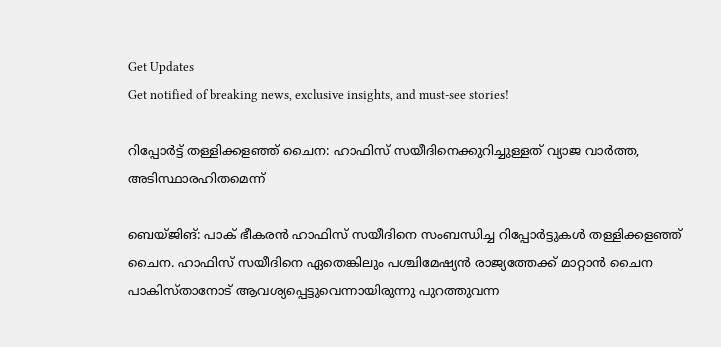Get Updates
Get notified of breaking news, exclusive insights, and must-see stories!

റിപ്പോര്‍ട്ട് തള്ളിക്കളഞ്ഞ് ചൈന: ഹാഫിസ് സയീദിനെക്കുറിച്ചുള്ളത് വ്യാജ വാര്‍ത്ത, അടിസ്ഥാരഹിതമെന്ന്

ബെയ്ജിങ്: പാക് ഭീകരന്‍ ഹാഫിസ് സയീദിനെ സംബന്ധിച്ച റിപ്പോര്‍ട്ടുകള്‍ തള്ളിക്കളഞ്ഞ് ചൈന. ഹാഫിസ് സയീദിനെ ഏതെങ്കിലും പശ്ചിമേഷ്യന്‍ രാജ്യത്തേക്ക് മാറ്റാന്‍ ചൈന പാകിസ്താനോട് ആവശ്യപ്പെട്ടുവെന്നായിരുന്നു പുറത്തുവന്ന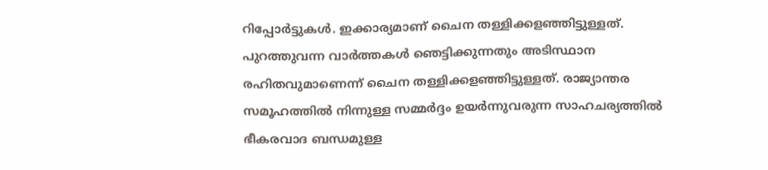റിപ്പോര്‍ട്ടുകള്‍. ഇക്കാര്യമാണ് ചൈന തള്ളിക്കളഞ്ഞിട്ടുള്ളത്. പുറത്തുവന്ന വാര്‍ത്തകള്‍ ഞ‍െട്ടിക്കുന്നതും അടിസ്ഥാന രഹിതവുമാണെന്ന് ചൈന തള്ളിക്കളഞ്ഞിട്ടുള്ളത്. രാജ്യാന്തര സമൂഹത്തില്‍ നിന്നുള്ള സമ്മര്‍ദ്ദം ഉയര്‍ന്നുവരുന്ന സാഹചര്യത്തില്‍ ഭീകരവാദ ബന്ധമുള്ള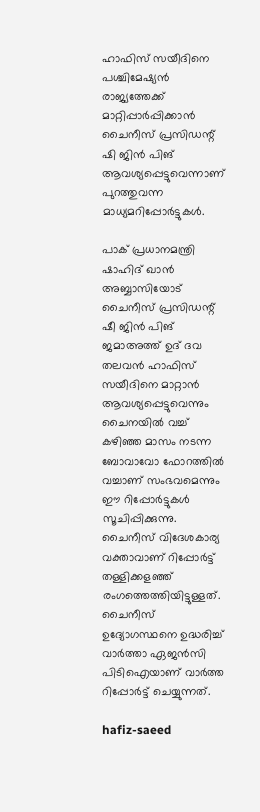ഹാഫിസ് സയീദിനെ പശ്ചിമേഷ്യന്‍ രാജ്യത്തേക്ക് മാറ്റിപ്പാര്‍പ്പിക്കാന്‍ ചൈനീസ് പ്രസിഡന്റ് ഷി ജിന്‍ പിങ് ആവശ്യപ്പെട്ടുവെന്നാണ് പുറത്തുവന്ന മാധ്യമറിപ്പോര്‍ട്ടുകള്‍.

പാക് പ്രധാനമന്ത്രി ഷാഹിദ് ഖാന്‍ അബ്ബാസിയോട് ചൈനീസ് പ്രസിഡന്റ് ഷീ ജിന്‍ പിങ് ജമാഅത്ത് ഉദ് ദവ തലവന്‍ ഹാഫിസ് സയീദിനെ മാറ്റാന്‍ ആവശ്യപ്പെട്ടുവെന്നും ചൈനയില്‍ വച്ച് കഴിഞ്ഞ മാസം നടന്ന ബോവാവോ ഫോറത്തില്‍ വച്ചാണ് സംഭവമെന്നും ഈ റിപ്പോര്‍ട്ടുകള്‍ സൂചിപ്പിക്കുന്നു. ചൈനീസ് വിദേശകാര്യ വക്താവാണ് റിപ്പോര്‍ട്ട് തള്ളിക്കളഞ്ഞ് രംഗത്തെത്തിയിട്ടുള്ളത്. ചൈനീസ് ഉദ്യോഗസ്ഥനെ ഉദ്ധരിച്ച് വാര്‍ത്താ ഏജന്‍സി പിടിഐയാണ് വാര്‍ത്ത റിപ്പോര്‍ട്ട് ചെയ്യുന്നത്.

hafiz-saeed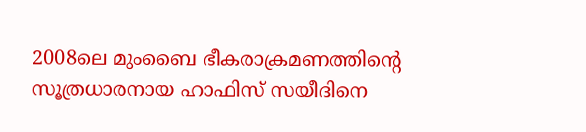2008ലെ മുംബൈ ഭീകരാക്രമണത്തിന്റെ സൂത്രധാരനായ ഹാഫിസ് സയീദിനെ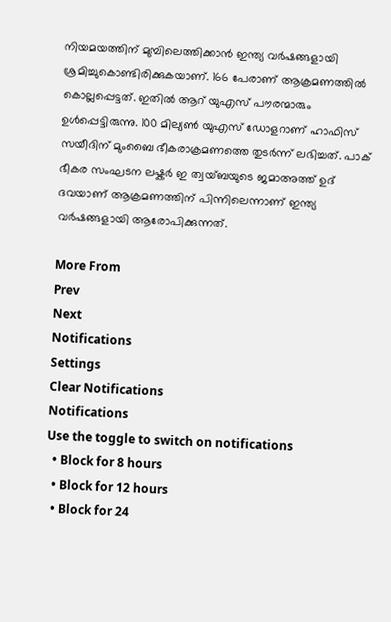നിയമയത്തിന് മുമ്പിലെത്തിക്കാന്‍ ഇന്ത്യ വര്‍ഷങ്ങളായി ശ്രമിച്ചുകൊണ്ടിരിക്കുകയാണ്. 166 പേരാണ് ആക്രമണത്തില്‍ കൊല്ലപ്പെട്ടത്. ഇതില്‍ ആറ് യുഎസ് പൗരന്മാരും ഉള്‍പ്പെട്ടിരുന്നു. 100 മില്യണ്‍ യുഎസ് ഡോളറാണ് ഹാഫിസ് സയീദിന് മുംബൈ ഭീകരാക്രമണത്തെ തുടര്‍ന്ന് ലഭിച്ചത്. പാക് ഭീകര സംഘടന ലഷ്കര്‍ ഇ ത്വയ്ബയുടെ ജമാഅത്ത് ഉദ് ദവയാണ് ആക്രമണത്തിന് പിന്നിലെന്നാണ് ഇന്ത്യ വര്‍ഷങ്ങളായി ആരോപിക്കുന്നത്.

More From
Prev
Next
Notifications
Settings
Clear Notifications
Notifications
Use the toggle to switch on notifications
  • Block for 8 hours
  • Block for 12 hours
  • Block for 24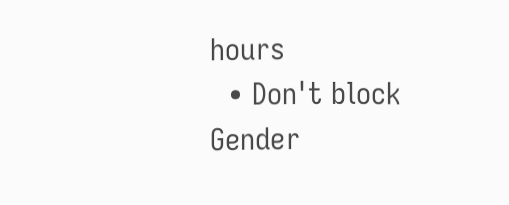hours
  • Don't block
Gender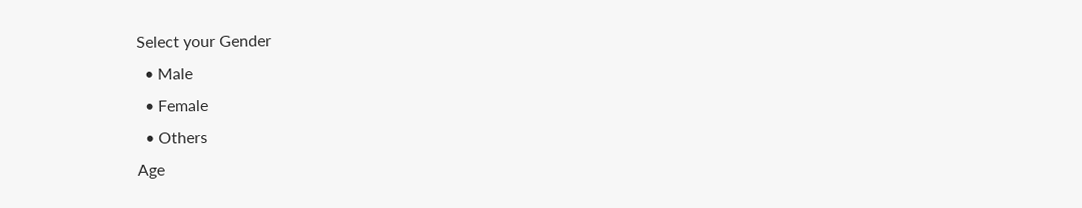Select your Gender
  • Male
  • Female
  • Others
Age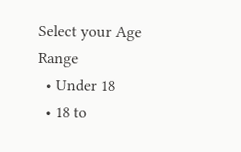Select your Age Range
  • Under 18
  • 18 to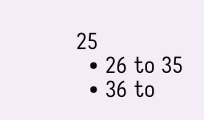25
  • 26 to 35
  • 36 to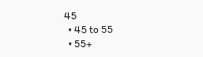45
  • 45 to 55
  • 55+